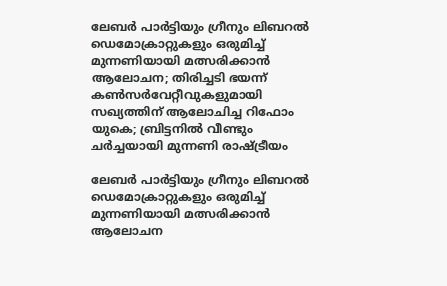ലേബര്‍ പാര്‍ട്ടിയും ഗ്രീനും ലിബറല്‍ ഡെമോക്രാറ്റുകളും ഒരുമിച്ച് മുന്നണിയായി മത്സരിക്കാന്‍ ആലോചന; തിരിച്ചടി ഭയന്ന് കണ്‍സര്‍വേറ്റീവുകളുമായി സഖ്യത്തിന് ആലോചിച്ച റിഫോം യുകെ; ബ്രിട്ടനില്‍ വീണ്ടും ചര്‍ച്ചയായി മുന്നണി രാഷ്ട്രീയം

ലേബര്‍ പാര്‍ട്ടിയും ഗ്രീനും ലിബറല്‍ ഡെമോക്രാറ്റുകളും ഒരുമിച്ച് മുന്നണിയായി മത്സരിക്കാന്‍ ആലോചന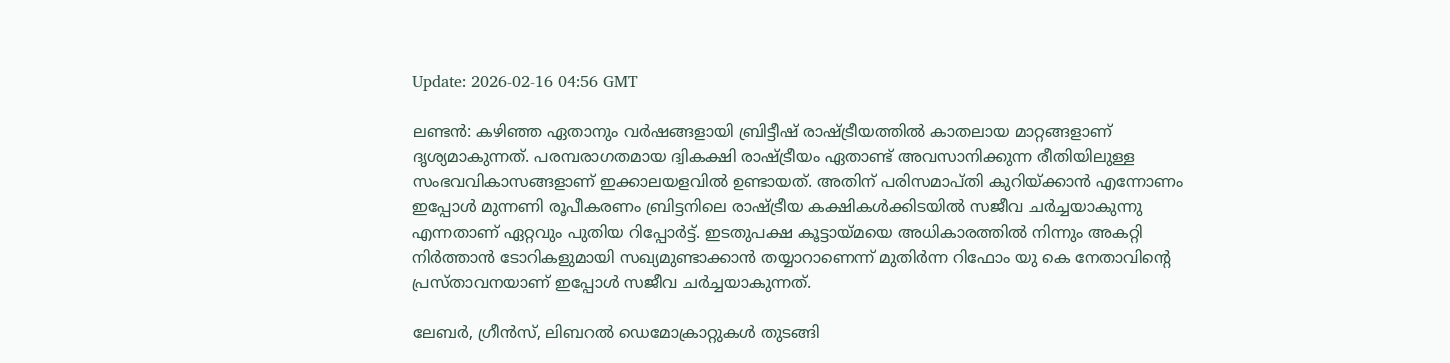Update: 2026-02-16 04:56 GMT

ലണ്ടന്‍: കഴിഞ്ഞ ഏതാനും വര്‍ഷങ്ങളായി ബ്രിട്ടീഷ് രാഷ്ട്രീയത്തില്‍ കാതലായ മാറ്റങ്ങളാണ് ദൃശ്യമാകുന്നത്. പരമ്പരാഗതമായ ദ്വികക്ഷി രാഷ്ട്രീയം ഏതാണ്ട് അവസാനിക്കുന്ന രീതിയിലുള്ള സംഭവവികാസങ്ങളാണ് ഇക്കാലയളവില്‍ ഉണ്ടായത്. അതിന് പരിസമാപ്തി കുറിയ്ക്കാന്‍ എന്നോണം ഇപ്പോള്‍ മുന്നണി രൂപീകരണം ബ്രിട്ടനിലെ രാഷ്ട്രീയ കക്ഷികള്‍ക്കിടയില്‍ സജീവ ചര്‍ച്ചയാകുന്നു എന്നതാണ് ഏറ്റവും പുതിയ റിപ്പോര്‍ട്ട്. ഇടതുപക്ഷ കൂട്ടായ്മയെ അധികാരത്തില്‍ നിന്നും അകറ്റി നിര്‍ത്താന്‍ ടോറികളുമായി സഖ്യമുണ്ടാക്കാന്‍ തയ്യാറാണെന്ന് മുതിര്‍ന്ന റിഫോം യു കെ നേതാവിന്റെ പ്രസ്താവനയാണ് ഇപ്പോള്‍ സജീവ ചര്‍ച്ചയാകുന്നത്.

ലേബര്‍, ഗ്രീന്‍സ്, ലിബറല്‍ ഡെമോക്രാറ്റുകള്‍ തുടങ്ങി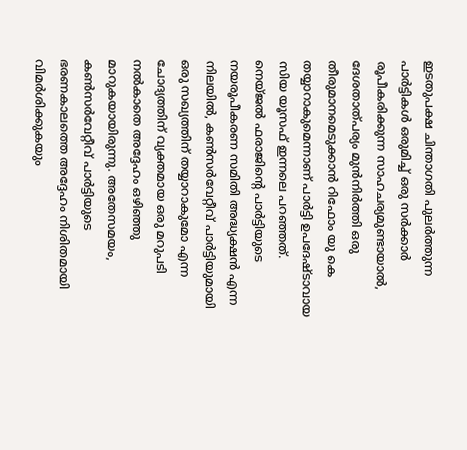ഇടതുപക്ഷ ചിന്താഗതി പുലര്‍ത്തുന്ന പാര്‍ട്ടികള്‍ ഒരുമിച്ച് ഒരു സര്‍ക്കാര്‍ രൂപീകരിക്കുന്ന സാഹചര്യമുണ്ടായാല്‍, ദേശതാത്പര്യം മുന്‍നിര്‍ത്തി ഒരു തീരുമാനമെടുക്കാന്‍ റിഫോം യു കെ തയ്യാറാകുമെന്നാണ് പാര്‍ട്ടി ഉപദേഷ്ടാവായ സിയ യൂസഫ് ഇന്നലെ പറഞ്ഞത്. നെയ്ജല്‍ ഫരാജിന്റെ പാര്‍ട്ടിയുടെ നയരൂപീകരണ സമിതി അദ്ധ്യക്ഷന്‍ എന്ന നിലയില്‍, കണ്‍സര്‍വേറ്റീവ് പാര്‍ട്ടിയുമായി ഒരു സഖ്യത്തിന് തയ്യാറാകുമോ എന്ന ചോദ്യത്തിന് വ്യക്തമായ ഒരു മറുപടി നല്‍കാതെ അദ്ദേഹം ഒഴിഞ്ഞു മാറുകയായിരുന്നു. അതേസമയം, കണ്‍സര്‍വേറ്റീവ് പാര്‍ട്ടിയുടെ ഭരണകാലത്തെ അദ്ദേഹം നിശിതമായി വിമര്‍ശിക്കുകയും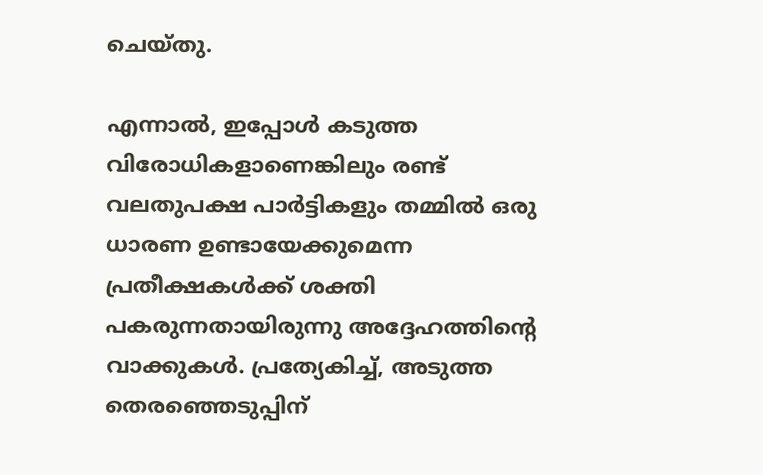ചെയ്തു.

എന്നാല്‍, ഇപ്പോള്‍ കടുത്ത വിരോധികളാണെങ്കിലും രണ്ട് വലതുപക്ഷ പാര്‍ട്ടികളും തമ്മില്‍ ഒരു ധാരണ ഉണ്ടായേക്കുമെന്ന പ്രതീക്ഷകള്‍ക്ക് ശക്തി പകരുന്നതായിരുന്നു അദ്ദേഹത്തിന്റെ വാക്കുകള്‍. പ്രത്യേകിച്ച്, അടുത്ത തെരഞ്ഞെടുപ്പിന്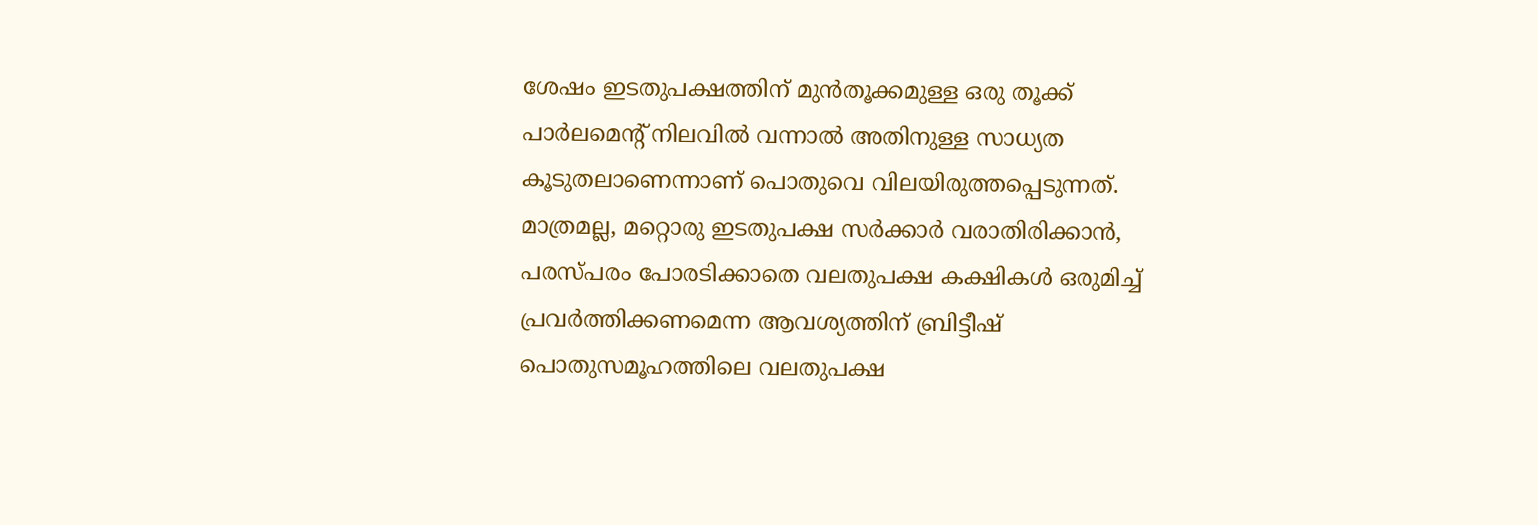ശേഷം ഇടതുപക്ഷത്തിന് മുന്‍തൂക്കമുള്ള ഒരു തൂക്ക് പാര്‍ലമെന്റ് നിലവില്‍ വന്നാല്‍ അതിനുള്ള സാധ്യത കൂടുതലാണെന്നാണ് പൊതുവെ വിലയിരുത്തപ്പെടുന്നത്. മാത്രമല്ല, മറ്റൊരു ഇടതുപക്ഷ സര്‍ക്കാര്‍ വരാതിരിക്കാന്‍, പരസ്പരം പോരടിക്കാതെ വലതുപക്ഷ കക്ഷികള്‍ ഒരുമിച്ച് പ്രവര്‍ത്തിക്കണമെന്ന ആവശ്യത്തിന് ബ്രിട്ടീഷ് പൊതുസമൂഹത്തിലെ വലതുപക്ഷ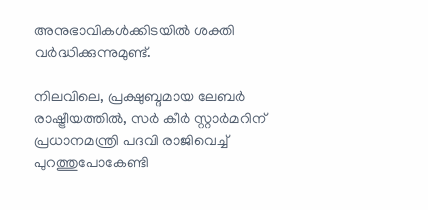അനുഭാവികള്‍ക്കിടയില്‍ ശക്തി വര്‍ദ്ധിക്കുന്നുമുണ്ട്.

നിലവിലെ, പ്രക്ഷുബ്ദമായ ലേബര്‍ രാഷ്ട്രീയത്തില്‍, സര്‍ കീര്‍ സ്റ്റാര്‍മറിന് പ്രധാനമന്ത്രി പദവി രാജിവെച്ച് പുറത്തുപോകേണ്ടി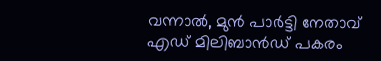വന്നാല്‍, മുന്‍ പാര്‍ട്ടി നേതാവ് എഡ് മിലിബാന്‍ഡ് പകരം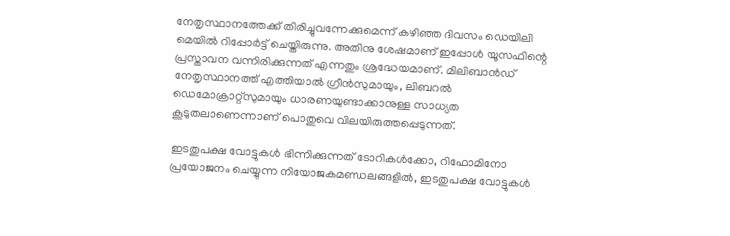നേതൃസ്ഥാനത്തേക്ക് തിരിച്ചുവന്നേക്കുമെന്ന് കഴിഞ്ഞ ദിവസം ഡെയിലി മെയില്‍ റിപ്പോര്‍ട്ട് ചെയ്തിരുന്നു. അതിനു ശേഷമാണ് ഇപ്പോള്‍ യൂസഫിന്റെ പ്രസ്താവന വന്നിരിക്കുന്നത് എന്നതും ശ്രദ്ധേയമാണ്. മിലിബാന്‍ഡ് നേതൃസ്ഥാനത്ത് എത്തിയാല്‍ ഗ്രീന്‍സുമായും, ലിബറല്‍ ഡെമോക്രാറ്റ്‌സുമായും ധാരണയുണ്ടാക്കാനുള്ള സാധ്യത കൂടുതലാണെന്നാണ് പൊതുവെ വിലയിരുത്തപ്പെടുന്നത്.

ഇടതുപക്ഷ വോട്ടുകള്‍ ഭിന്നിക്കുന്നത് ടോറികള്‍ക്കോ, റിഫോമിനോ പ്രയോജനം ചെയ്യുന്ന നിയോജകമണ്ഡലങ്ങളില്‍, ഇടതുപക്ഷ വോട്ടുകള്‍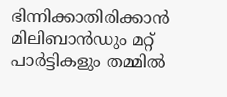ഭിന്നിക്കാതിരിക്കാന്‍ മിലിബാന്‍ഡും മറ്റ് പാര്‍ട്ടികളും തമ്മില്‍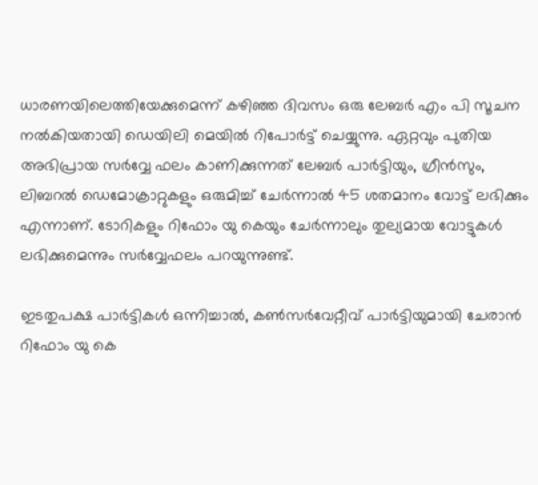ധാരണയിലെത്തിയേക്കുമെന്ന് കഴിഞ്ഞ ദിവസം ഒരു ലേബര്‍ എം പി സൂചന നല്‍കിയതായി ഡെയിലി മെയില്‍ റിപോര്‍ട്ട് ചെയ്യുന്നു. ഏറ്റവും പുതിയ അഭിപ്രായ സര്‍വ്വേ ഫലം കാണിക്കുന്നത് ലേബര്‍ പാര്‍ട്ടിയും, ഗ്രീന്‍സും, ലിബറല്‍ ഡെമോക്രാറ്റുകളും ഒരുമിച്ച് ചേര്‍ന്നാല്‍ 45 ശതമാനം വോട്ട് ലഭിക്കും എന്നാണ്. ടോറികളും റിഫോം യു കെയും ചേര്‍ന്നാലും തുല്യമായ വോട്ടുകള്‍ ലഭിക്കുമെന്നും സര്‍വ്വേഫലം പറയുന്നുണ്ട്.

ഇടതുപക്ഷ പാര്‍ട്ടികള്‍ ഒന്നിച്ചാല്‍, കണ്‍സര്‍വേറ്റീവ് പാര്‍ട്ടിയുമായി ചേരാന്‍ റിഫോം യു കെ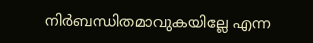നിര്‍ബന്ധിതമാവുകയില്ലേ എന്ന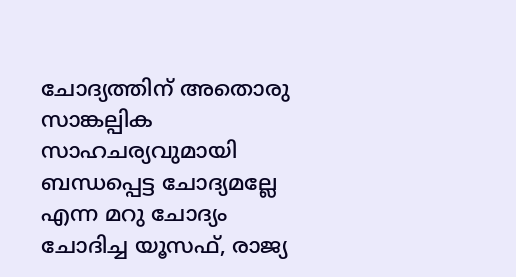ചോദ്യത്തിന് അതൊരു സാങ്കല്പിക സാഹചര്യവുമായി ബന്ധപ്പെട്ട ചോദ്യമല്ലേ എന്ന മറു ചോദ്യം ചോദിച്ച യൂസഫ്, രാജ്യ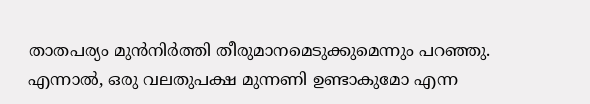താതപര്യം മുന്‍നിര്‍ത്തി തീരുമാനമെടുക്കുമെന്നും പറഞ്ഞു. എന്നാല്‍, ഒരു വലതുപക്ഷ മുന്നണി ഉണ്ടാകുമോ എന്ന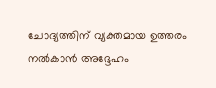ചോദ്യത്തിന് വ്യക്തമായ ഉത്തരം നല്‍കാന്‍ അദ്ദേഹം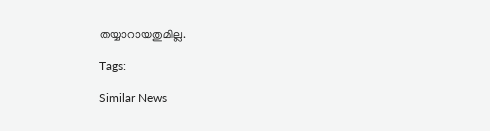തയ്യാറായതുമില്ല.

Tags:

Similar News